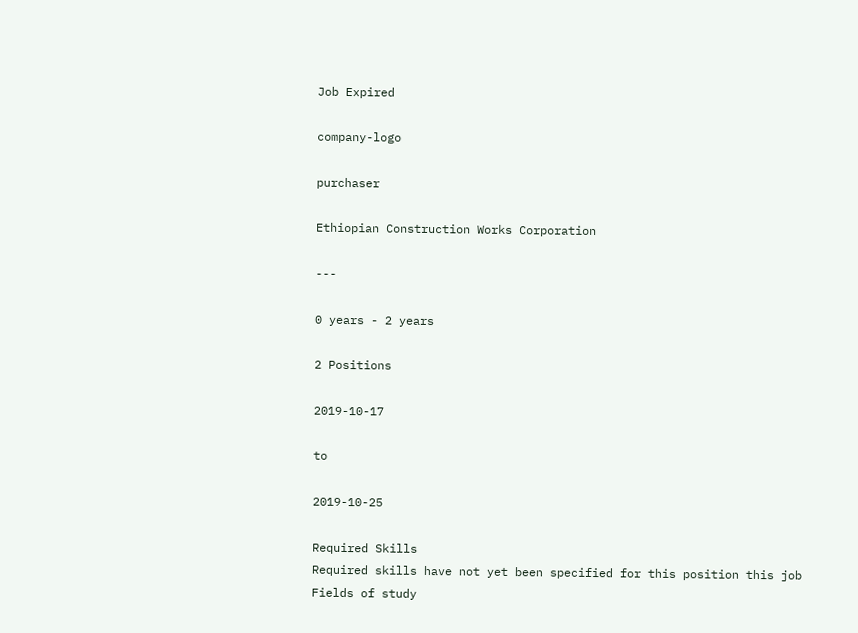Job Expired

company-logo

purchaser

Ethiopian Construction Works Corporation

---

0 years - 2 years

2 Positions

2019-10-17

to

2019-10-25

Required Skills
Required skills have not yet been specified for this position this job
Fields of study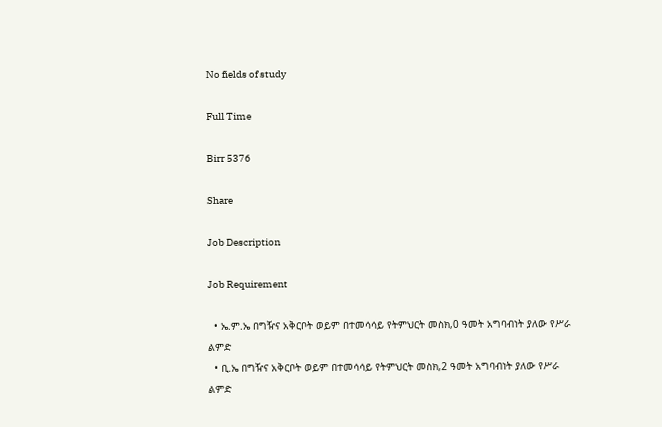No fields of study

Full Time

Birr 5376

Share

Job Description

Job Requirement

  • ኤ.ም.ኤ በግዥና አቅርቦት ወይም በተመሳሳይ የትምህርት መስክ,0 ዓመት አግባብነት ያለው የሥራ  ልምድ
  • ቢ.ኤ በግዥና አቅርቦት ወይም በተመሳሳይ የትምህርት መስክ,2 ዓመት አግባብነት ያለው የሥራ  ልምድ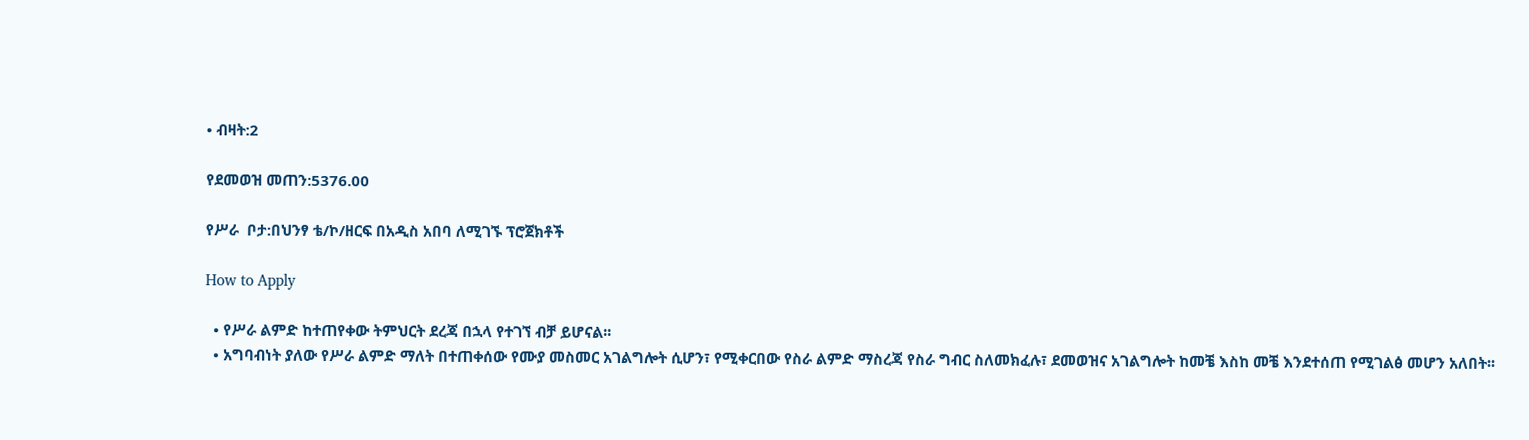• ብዛት:2

የደመወዝ መጠን:5376.00

የሥራ  ቦታ:በህንፃ ቴ/ኮ/ዘርፍ በአዲስ አበባ ለሚገኙ ፕሮጀክቶች

How to Apply

  • የሥራ ልምድ ከተጠየቀው ትምህርት ደረጃ በኋላ የተገኘ ብቻ ይሆናል፡፡
  • አግባብነት ያለው የሥራ ልምድ ማለት በተጠቀሰው የሙያ መስመር አገልግሎት ሲሆን፣ የሚቀርበው የስራ ልምድ ማስረጃ የስራ ግብር ስለመክፈሉ፣ ደመወዝና አገልግሎት ከመቼ እስከ መቼ እንደተሰጠ የሚገልፅ መሆን አለበት፡፡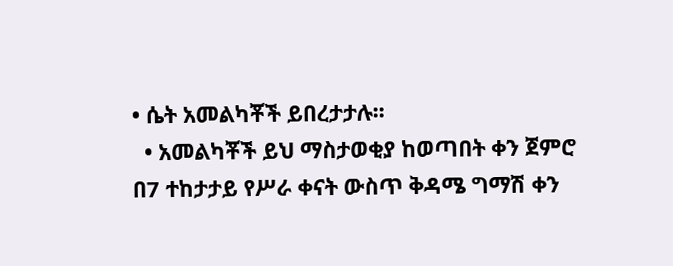• ሴት አመልካቾች ይበረታታሉ፡፡
  • አመልካቾች ይህ ማስታወቂያ ከወጣበት ቀን ጀምሮ በ7 ተከታታይ የሥራ ቀናት ውስጥ ቅዳሜ ግማሽ ቀን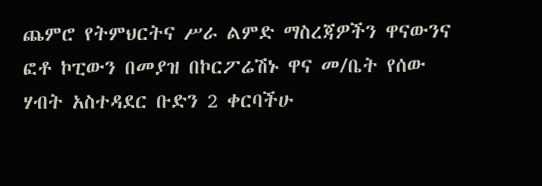ጨምሮ የትምህርትና ሥራ ልምድ ማስረጃዎችን ዋናውንና ፎቶ ኮፒውን በመያዝ በኮርፖሬሽኑ ዋና መ/ቤት የሰው ሃብት አስተዳደር ቡድን 2 ቀርባችሁ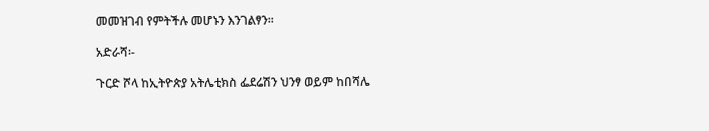መመዝገብ የምትችሉ መሆኑን እንገልፃን፡፡

አድራሻ፡-

ጉርድ ሾላ ከኢትዮጵያ አትሌቲክስ ፌደሬሽን ህንፃ ወይም ከበሻሌ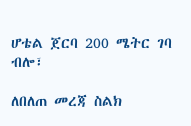ሆቴል ጀርባ 200 ሜትር ገባ ብሎ፣

ለበለጠ መረጃ ስልክ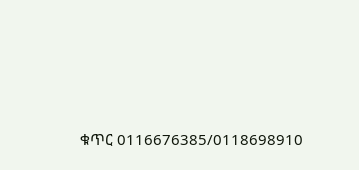ቁጥር 0116676385/0118698910